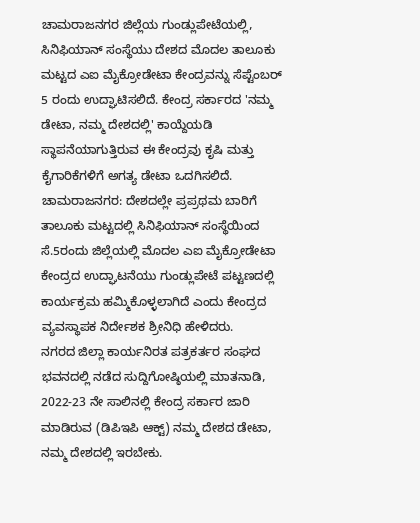ಚಾಮರಾಜನಗರ ಜಿಲ್ಲೆಯ ಗುಂಡ್ಲುಪೇಟೆಯಲ್ಲಿ, ಸಿನಿಫಿಯಾನ್ ಸಂಸ್ಥೆಯು ದೇಶದ ಮೊದಲ ತಾಲೂಕು ಮಟ್ಟದ ಎಐ ಮೈಕ್ರೋಡೇಟಾ ಕೇಂದ್ರವನ್ನು ಸೆಪ್ಟೆಂಬರ್ 5 ರಂದು ಉದ್ಘಾಟಿಸಲಿದೆ. ಕೇಂದ್ರ ಸರ್ಕಾರದ 'ನಮ್ಮ ಡೇಟಾ, ನಮ್ಮ ದೇಶದಲ್ಲಿ' ಕಾಯ್ದೆಯಡಿ ಸ್ಥಾಪನೆಯಾಗುತ್ತಿರುವ ಈ ಕೇಂದ್ರವು ಕೃಷಿ ಮತ್ತು ಕೈಗಾರಿಕೆಗಳಿಗೆ ಅಗತ್ಯ ಡೇಟಾ ಒದಗಿಸಲಿದೆ.
ಚಾಮರಾಜನಗರ: ದೇಶದಲ್ಲೇ ಪ್ರಪ್ರಥಮ ಬಾರಿಗೆ ತಾಲೂಕು ಮಟ್ಟದಲ್ಲಿ ಸಿನಿಫಿಯಾನ್ ಸಂಸ್ಥೆಯಿಂದ ಸೆ.5ರಂದು ಜಿಲ್ಲೆಯಲ್ಲಿ ಮೊದಲ ಎಐ ಮೈಕ್ರೋಡೇಟಾ ಕೇಂದ್ರದ ಉದ್ಘಾಟನೆಯು ಗುಂಡ್ಲುಪೇಟೆ ಪಟ್ಟಣದಲ್ಲಿ ಕಾರ್ಯಕ್ರಮ ಹಮ್ಮಿಕೊಳ್ಳಲಾಗಿದೆ ಎಂದು ಕೇಂದ್ರದ ವ್ಯವಸ್ಥಾಪಕ ನಿರ್ದೇಶಕ ಶ್ರೀನಿಧಿ ಹೇಳಿದರು.
ನಗರದ ಜಿಲ್ಲಾ ಕಾರ್ಯನಿರತ ಪತ್ರಕರ್ತರ ಸಂಘದ ಭವನದಲ್ಲಿ ನಡೆದ ಸುದ್ದಿಗೋಷ್ಠಿಯಲ್ಲಿ ಮಾತನಾಡಿ, 2022-23 ನೇ ಸಾಲಿನಲ್ಲಿ ಕೇಂದ್ರ ಸರ್ಕಾರ ಜಾರಿ ಮಾಡಿರುವ (ಡಿಪಿಇಪಿ ಆಕ್ಟ್) ನಮ್ಮ ದೇಶದ ಡೇಟಾ, ನಮ್ಮ ದೇಶದಲ್ಲಿ ಇರಬೇಕು.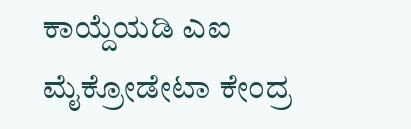ಕಾಯ್ದೆಯಡಿ ಎಐ ಮೈಕ್ರೋಡೇಟಾ ಕೇಂದ್ರ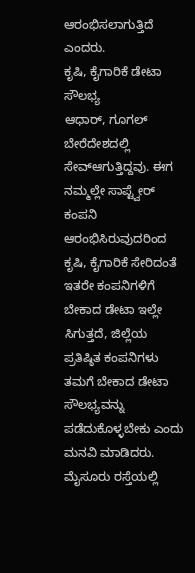ಆರಂಭಿಸಲಾಗುತ್ತಿದೆ ಎಂದರು.
ಕೃಷಿ, ಕೈಗಾರಿಕೆ ಡೇಟಾ ಸೌಲಭ್ಯ
ಆಧಾರ್, ಗೂಗಲ್ ಬೇರೆದೇಶದಲ್ಲಿ ಸೇವ್ಆಗುತ್ತಿದ್ದವು. ಈಗ ನಮ್ಮಲ್ಲೇ ಸಾಪ್ಟ್ವೇರ್ ಕಂಪನಿ ಆರಂಭಿಸಿರುವುದರಿಂದ ಕೃಷಿ, ಕೈಗಾರಿಕೆ ಸೇರಿದಂತೆ ಇತರೇ ಕಂಪನಿಗಳಿಗೆ ಬೇಕಾದ ಡೇಟಾ ಇಲ್ಲೇ ಸಿಗುತ್ತದೆ, ಜಿಲ್ಲೆಯ ಪ್ರತಿಷ್ಠಿತ ಕಂಪನಿಗಳು ತಮಗೆ ಬೇಕಾದ ಡೇಟಾ ಸೌಲಭ್ಯವನ್ನು ಪಡೆದುಕೊಳ್ಳಬೇಕು ಎಂದು ಮನವಿ ಮಾಡಿದರು.
ಮೈಸೂರು ರಸ್ತೆಯಲ್ಲಿ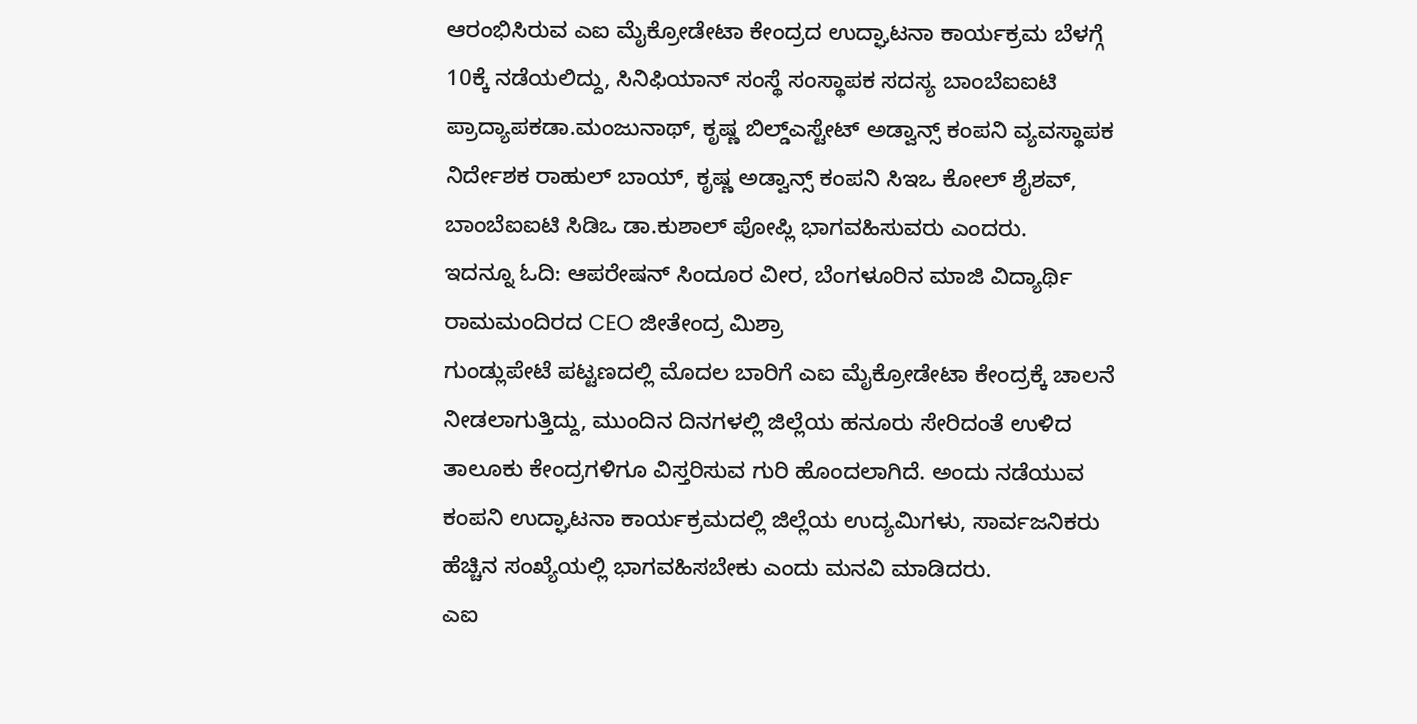ಆರಂಭಿಸಿರುವ ಎಐ ಮೈಕ್ರೋಡೇಟಾ ಕೇಂದ್ರದ ಉದ್ಘಾಟನಾ ಕಾರ್ಯಕ್ರಮ ಬೆಳಗ್ಗೆ 10ಕ್ಕೆ ನಡೆಯಲಿದ್ದು, ಸಿನಿಫಿಯಾನ್ ಸಂಸ್ಥೆ ಸಂಸ್ಥಾಪಕ ಸದಸ್ಯ ಬಾಂಬೆಐಐಟಿ ಪ್ರಾದ್ಯಾಪಕಡಾ.ಮಂಜುನಾಥ್, ಕೃಷ್ಣ ಬಿಲ್ಡ್ಎಸ್ಟೇಟ್ ಅಡ್ವಾನ್ಸ್ ಕಂಪನಿ ವ್ಯವಸ್ಥಾಪಕ ನಿರ್ದೇಶಕ ರಾಹುಲ್ ಬಾಯ್, ಕೃಷ್ಣ ಅಡ್ವಾನ್ಸ್ ಕಂಪನಿ ಸಿಇಒ ಕೋಲ್ ಶೈಶವ್, ಬಾಂಬೆಐಐಟಿ ಸಿಡಿಒ ಡಾ.ಕುಶಾಲ್ ಪೋಪ್ಲಿ ಭಾಗವಹಿಸುವರು ಎಂದರು.
ಇದನ್ನೂ ಓದಿ: ಆಪರೇಷನ್ ಸಿಂದೂರ ವೀರ, ಬೆಂಗಳೂರಿನ ಮಾಜಿ ವಿದ್ಯಾರ್ಥಿ ರಾಮಮಂದಿರದ CEO ಜೀತೇಂದ್ರ ಮಿಶ್ರಾ
ಗುಂಡ್ಲುಪೇಟೆ ಪಟ್ಟಣದಲ್ಲಿ ಮೊದಲ ಬಾರಿಗೆ ಎಐ ಮೈಕ್ರೋಡೇಟಾ ಕೇಂದ್ರಕ್ಕೆ ಚಾಲನೆ ನೀಡಲಾಗುತ್ತಿದ್ದು, ಮುಂದಿನ ದಿನಗಳಲ್ಲಿ ಜಿಲ್ಲೆಯ ಹನೂರು ಸೇರಿದಂತೆ ಉಳಿದ ತಾಲೂಕು ಕೇಂದ್ರಗಳಿಗೂ ವಿಸ್ತರಿಸುವ ಗುರಿ ಹೊಂದಲಾಗಿದೆ. ಅಂದು ನಡೆಯುವ ಕಂಪನಿ ಉದ್ಘಾಟನಾ ಕಾರ್ಯಕ್ರಮದಲ್ಲಿ ಜಿಲ್ಲೆಯ ಉದ್ಯಮಿಗಳು, ಸಾರ್ವಜನಿಕರು ಹೆಚ್ಚಿನ ಸಂಖ್ಯೆಯಲ್ಲಿ ಭಾಗವಹಿಸಬೇಕು ಎಂದು ಮನವಿ ಮಾಡಿದರು.
ಎಐ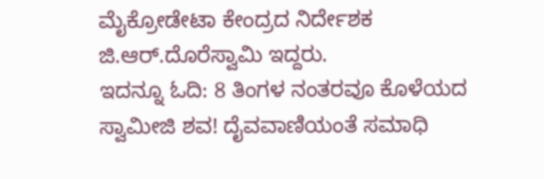ಮೈಕ್ರೋಡೇಟಾ ಕೇಂದ್ರದ ನಿರ್ದೇಶಕ ಜಿ.ಆರ್.ದೊರೆಸ್ವಾಮಿ ಇದ್ದರು.
ಇದನ್ನೂ ಓದಿ: 8 ತಿಂಗಳ ನಂತರವೂ ಕೊಳೆಯದ ಸ್ವಾಮೀಜಿ ಶವ! ದೈವವಾಣಿಯಂತೆ ಸಮಾಧಿ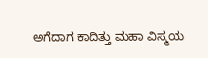ಅಗೆದಾಗ ಕಾದಿತ್ತು ಮಹಾ ವಿಸ್ಮಯ